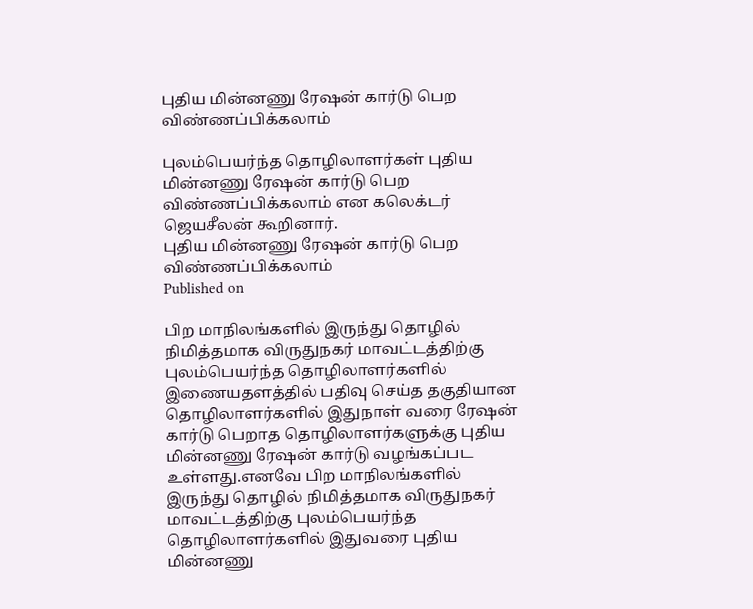புதிய மின்னணு ரேஷன் கார்டு பெற விண்ணப்பிக்கலாம்

புலம்பெயர்ந்த தொழிலாளர்கள் புதிய மின்னணு ரேஷன் கார்டு பெற விண்ணப்பிக்கலாம் என கலெக்டர் ஜெயசீலன் கூறினார்.
புதிய மின்னணு ரேஷன் கார்டு பெற விண்ணப்பிக்கலாம்
Published on

பிற மாநிலங்களில் இருந்து தொழில் நிமித்தமாக விருதுநகர் மாவட்டத்திற்கு புலம்பெயர்ந்த தொழிலாளர்களில் இணையதளத்தில் பதிவு செய்த தகுதியான தொழிலாளர்களில் இதுநாள் வரை ரேஷன் கார்டு பெறாத தொழிலாளர்களுக்கு புதிய மின்னணு ரேஷன் கார்டு வழங்கப்பட உள்ளது.எனவே பிற மாநிலங்களில் இருந்து தொழில் நிமித்தமாக விருதுநகர் மாவட்டத்திற்கு புலம்பெயர்ந்த தொழிலாளர்களில் இதுவரை புதிய மின்னணு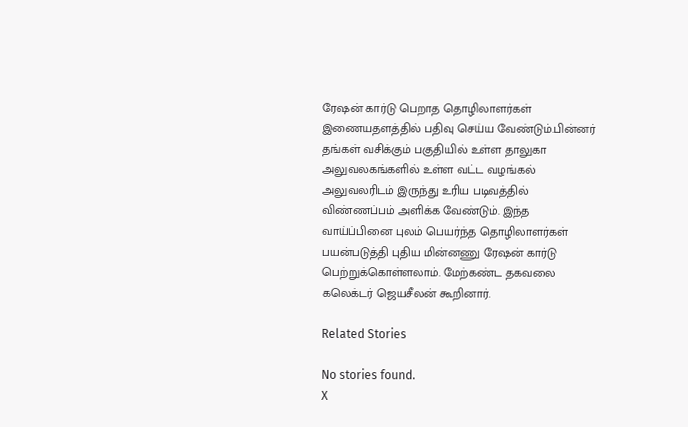ரேஷன் கார்டு பெறாத தொழிலாளர்கள் இணையதளத்தில் பதிவு செய்ய வேண்டும்.பின்னர் தங்கள் வசிக்கும் பகுதியில் உள்ள தாலுகா அலுவலகங்களில் உள்ள வட்ட வழங்கல் அலுவலரிடம் இருந்து உரிய படிவத்தில் விண்ணப்பம் அளிக்க வேண்டும். இந்த வாய்ப்பினை புலம் பெயர்ந்த தொழிலாளர்கள் பயன்படுத்தி புதிய மின்னணு ரேஷன் கார்டு பெற்றுக்கொள்ளலாம். மேற்கண்ட தகவலை கலெக்டர் ஜெயசீலன் கூறினார்.

Related Stories

No stories found.
X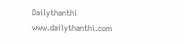Dailythanthi
www.dailythanthi.com